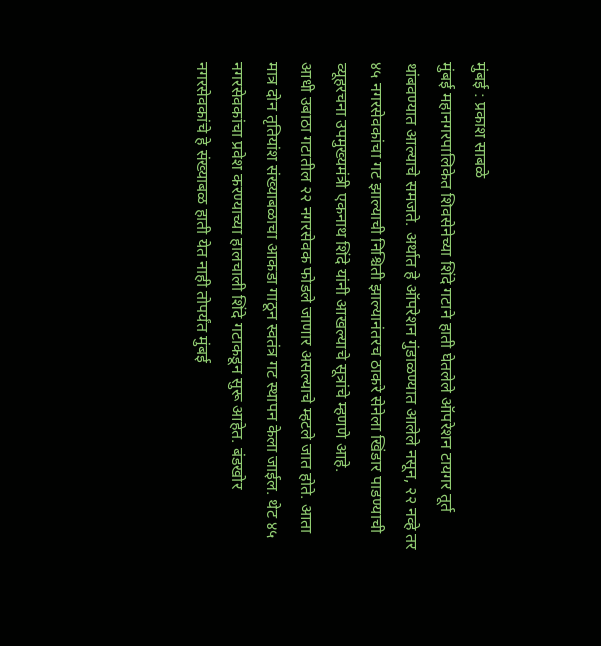मुंबई : प्रकाश साबळे
मुंबई महानगरपालिकेत शिवसेनेच्या शिंदे गटाने हाती घेतलेले ऑपरेशन टायगर तूर्त थांबवण्यात आल्याचे समजते. अर्थात हे ऑपरेशन गुंडाळण्यात आलेले नसून, २२ नव्हे तर ४५ नगरसेवकांचा गट झाल्याची निश्चिती झाल्यानंतरच ठाकरे सेनेला खिंडार पाडण्याची व्यूहरचना उपमुख्यमंत्री एकनाथ शिंदे यांनी आखल्याचे सूत्रांचे म्हणणे आहे.
आधी उबाठा गटातील २२ नगरसेवक फोडले जाणार असल्याचे म्हटले जात होते. आता मात्र दोन तृतियांश संख्याबळाचा आकडा गाठून स्वतंत्र गट स्थापन केला जाईल. थेट ४५ नगरसेवकांचा प्रवेश करण्याच्या हालचाली शिंदे गटाकडून सुरू आहेत. बंडखोर नगरसेवकांचे हे संख्याबळ हाती येत नाही तोपर्यंत मुंबई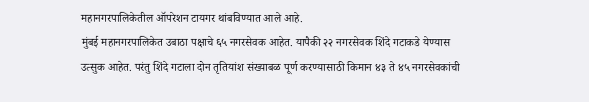महानगरपालिकेतील ऑपरेशन टायगर थांबविण्यात आले आहे.
मुंबई महानगरपालिकेत उबाठा पक्षाचे ६५ नगरसेवक आहेत. यापैकी २२ नगरसेवक शिंदे गटाकडे येण्यास उत्सुक आहेत. परंतु शिंदे गटाला दोन तृतियांश संख्याबळ पूर्ण करण्यासाठी किमान ४३ ते ४५ नगरसेवकांची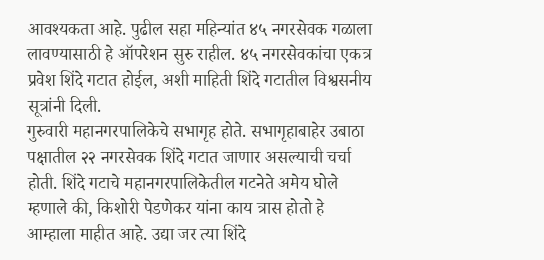आवश्यकता आहे. पुढील सहा महिन्यांत ४५ नगरसेवक गळाला लावण्यासाठी हे ऑपरेशन सुरु राहील. ४५ नगरसेवकांचा एकत्र प्रवेश शिंदे गटात होईल, अशी माहिती शिंदे गटातील विश्वसनीय सूत्रांनी दिली.
गुरुवारी महानगरपालिकेचे सभागृह होते. सभागृहाबाहेर उबाठा पक्षातील २२ नगरसेवक शिंदे गटात जाणार असल्याची चर्चा होती. शिंदे गटाचे महानगरपालिकेतील गटनेते अमेय घोले म्हणाले की, किशोरी पेडणेकर यांना काय त्रास होतो हे आम्हाला माहीत आहे. उद्या जर त्या शिंदे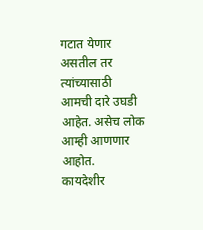गटात येणार असतील तर त्यांच्यासाठी आमची दारे उघडी आहेत. असेच लोक आम्ही आणणार आहोत.
कायदेशीर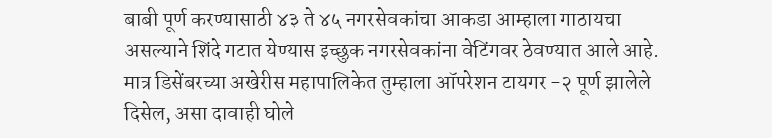बाबी पूर्ण करण्यासाठी ४३ ते ४५ नगरसेवकांचा आकडा आम्हाला गाठायचा असल्याने शिंदे गटात येण्यास इच्छुक नगरसेवकांना वेटिंगवर ठेवण्यात आले आहे. मात्र डिसेंबरच्या अखेरीस महापालिकेत तुम्हाला ऑपरेशन टायगर -२ पूर्ण झालेले दिसेल, असा दावाही घोले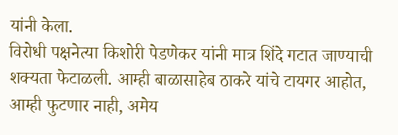यांनी केला.
विरोधी पक्षनेत्या किशोरी पेडणेकर यांनी मात्र शिंदे गटात जाण्याची शक्यता फेटाळली. आम्ही बाळासाहेब ठाकरे यांचे टायगर आहोत, आम्ही फुटणार नाही, अमेय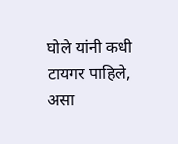घोले यांनी कधी टायगर पाहिले, असा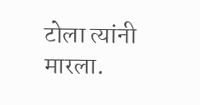टोला त्यांनी मारला.